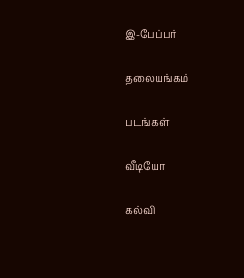இ-பேப்பர்

தலையங்கம்

படங்கள்

வீடியோ

கல்வி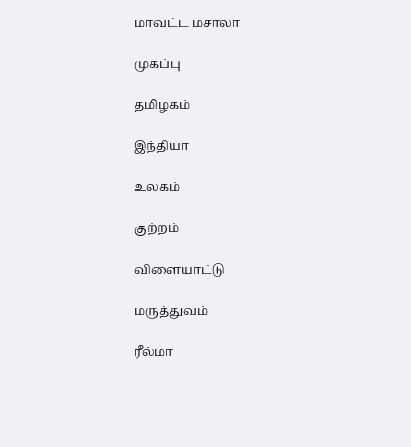மாவட்ட மசாலா

முகப்பு

தமிழகம்

இந்தியா

உலகம்

குற்றம்

விளையாட்டு

மருத்துவம்

ரீல்மா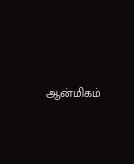ஆன்மிகம்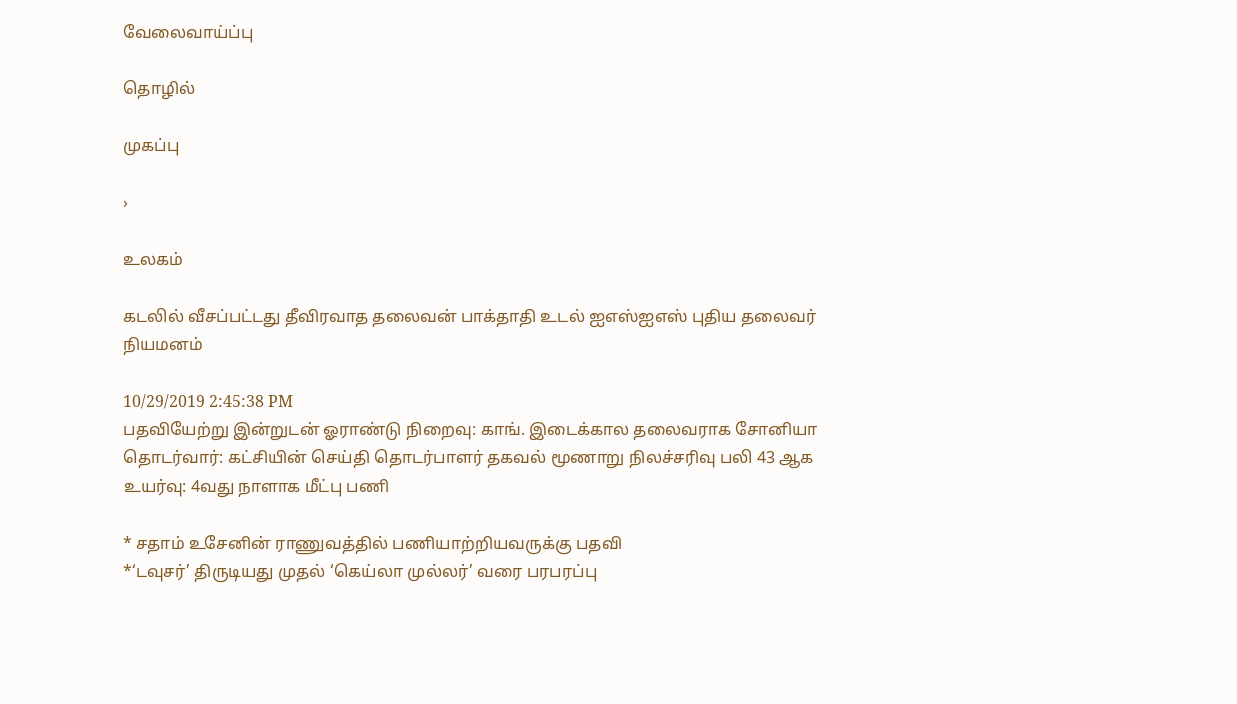வேலைவாய்ப்பு

தொழில்

முகப்பு

›

உலகம்

கடலில் வீசப்பட்டது தீவிரவாத தலைவன் பாக்தாதி உடல் ஐஎஸ்ஐஎஸ் புதிய தலைவர் நியமனம்

10/29/2019 2:45:38 PM
பதவியேற்று இன்றுடன் ஓராண்டு நிறைவு: காங். இடைக்கால தலைவராக சோனியா தொடர்வார்: கட்சியின் செய்தி தொடர்பாளர் தகவல் மூணாறு நிலச்சரிவு பலி 43 ஆக உயர்வு: 4வது நாளாக மீட்பு பணி

* சதாம் உசேனின் ராணுவத்தில் பணியாற்றியவருக்கு பதவி
*‘டவுசர்’ திருடியது முதல் ‘கெய்லா முல்லர்’ வரை பரபரப்பு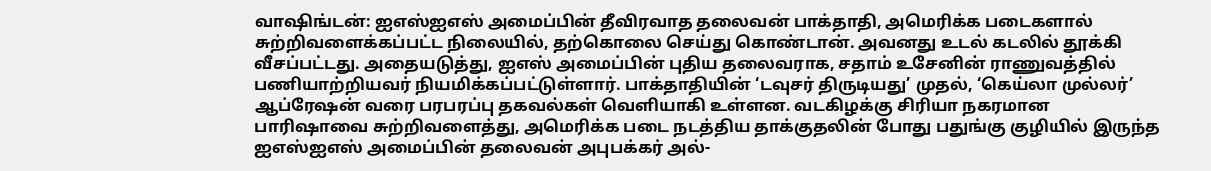வாஷிங்டன்: ஐஎஸ்ஐஎஸ் அமைப்பின் தீவிரவாத தலைவன் பாக்தாதி, அமெரிக்க படைகளால் சுற்றிவளைக்கப்பட்ட நிலையில், தற்கொலை செய்து கொண்டான். அவனது உடல் கடலில் தூக்கி வீசப்பட்டது. அதையடுத்து, ஐஎஸ் அமைப்பின் புதிய தலைவராக, சதாம் உசேனின் ராணுவத்தில் பணியாற்றியவர் நியமிக்கப்பட்டுள்ளார். பாக்தாதியின் ‘டவுசர் திருடியது’ முதல், ‘கெய்லா முல்லர்’ ஆப்ரேஷன் வரை பரபரப்பு தகவல்கள் வெளியாகி உள்ளன. வடகிழக்கு சிரியா நகரமான பாரிஷாவை சுற்றிவளைத்து, அமெரிக்க படை நடத்திய தாக்குதலின் போது பதுங்கு குழியில் இருந்த ஐஎஸ்ஐஎஸ் அமைப்பின் தலைவன் அபுபக்கர் அல்-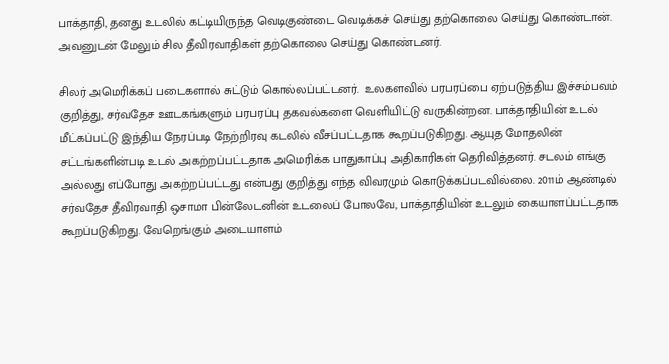பாக்தாதி, தனது உடலில் கட்டியிருந்த வெடிகுண்டை வெடிக்கச் செய்து தற்கொலை செய்து கொண்டான். அவனுடன் மேலும் சில தீவிரவாதிகள் தற்கொலை செய்து கொண்டனர்.

சிலர் அமெரிக்கப் படைகளால் சுட்டும் கொல்லப்பட்டனர்.  உலகளவில் பரபரப்பை ஏற்படுத்திய இச்சம்பவம் குறித்து, சர்வதேச ஊடகங்களும் பரபரப்பு தகவல்களை வெளியிட்டு வருகின்றன. பாக்தாதியின் உடல் மீட்கப்பட்டு இந்திய நேரப்படி நேற்றிரவு கடலில் வீசப்பட்டதாக கூறப்படுகிறது. ஆயுத மோதலின் சட்டங்களின்படி உடல் அகற்றப்பட்டதாக அமெரிக்க பாதுகாப்பு அதிகாரிகள் தெரிவித்தனர். சடலம் எங்கு அல்லது எப்போது அகற்றப்பட்டது என்பது குறித்து எந்த விவரமும் கொடுக்கப்படவில்லை. 2011ம் ஆண்டில் சர்வதேச தீவிரவாதி ஒசாமா பின்லேடனின் உடலைப் போலவே, பாக்தாதியின் உடலும் கையாளப்பட்டதாக கூறப்படுகிறது. வேறெங்கும் அடையாளம்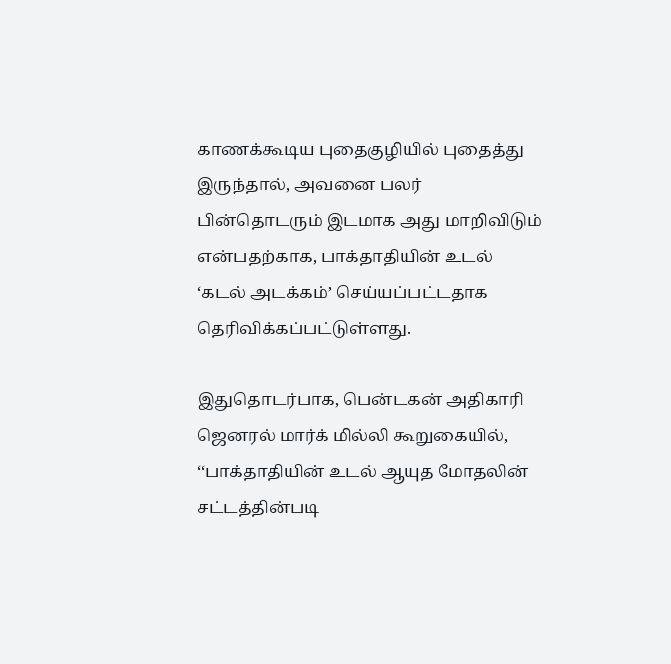காணக்கூடிய புதைகுழியில் புதைத்து இருந்தால், அவனை பலர் பின்தொடரும் இடமாக அது மாறிவிடும் என்பதற்காக, பாக்தாதியின் உடல் ‘கடல் அடக்கம்’ செய்யப்பட்டதாக தெரிவிக்கப்பட்டுள்ளது.

இதுதொடர்பாக, பென்டகன் அதிகாரி ஜெனரல் மார்க் மில்லி கூறுகையில், ‘‘பாக்தாதியின் உடல் ஆயுத மோதலின் சட்டத்தின்படி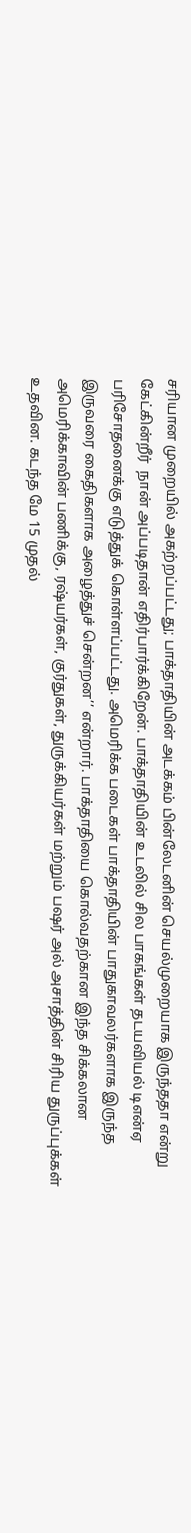சரியான முறையில் அகற்றப்பட்டது; பாக்தாதியின் அடக்கம் பின்லேடனின் செயல்முறையாக இருந்ததா என்று கேட்கின்றீர்  நான் அப்படிதான் எதிர்பார்க்கிறேன். பாக்தாதியின் உடலில் சில பாகங்கள் தடயவியல் டிஎன்ஏ பரிசோதனைக்கு எடுத்துக் கொள்ளப்பட்டது. அமெரிக்க படைகள் பாக்தாதியின் பாதுகாவலர்களாக இருந்த இருவரை கைதிகளாக அழைத்துச் சென்றன’’ என்றார். பாக்தாதியை கொல்வதற்கான இந்த சிக்கலான அமெரிக்காவின் பணிக்கு, ரஷ்யர்கள், குர்துகள், துருக்கியர்கள் மற்றும் பஷர் அல் அசாத்தின் சிரிய துருப்புக்கள் உதவின. கடந்த மே 15 முதல்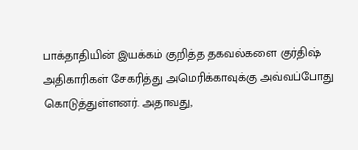பாக்தாதியின் இயக்கம் குறித்த தகவல்களை குர்திஷ் அதிகாரிகள் சேகரித்து அமெரிக்காவுக்கு அவ்வப்போது கொடுத்துள்ளனர். அதாவது,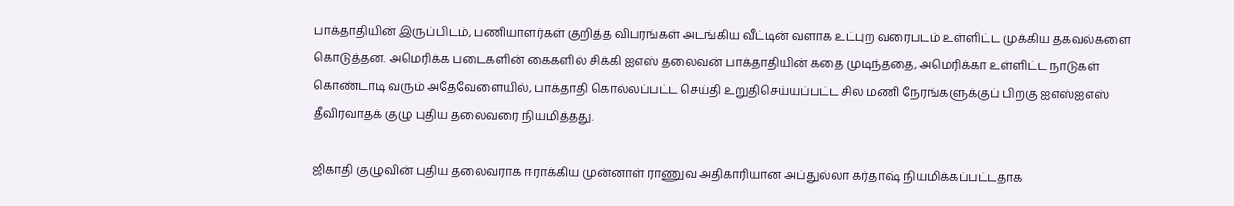பாக்தாதியின் இருப்பிடம், பணியாளர்கள் குறித்த விபரங்கள் அடங்கிய வீட்டின் வளாக உட்புற வரைபடம் உள்ளிட்ட முக்கிய தகவல்களை கொடுத்தன. அமெரிக்க படைகளின் கைகளில் சிக்கி ஐஎஸ் தலைவன் பாக்தாதியின் கதை முடிந்ததை, அமெரிக்கா உள்ளிட்ட நாடுகள் கொண்டாடி வரும் அதேவேளையில், பாக்தாதி கொல்லப்பட்ட செய்தி உறுதிசெய்யப்பட்ட சில மணி நேரங்களுக்குப் பிறகு ஐஎஸ்ஐஎஸ் தீவிரவாதக் குழு புதிய தலைவரை நியமித்தது.

ஜிகாதி குழுவின் புதிய தலைவராக ஈராக்கிய முன்னாள் ராணுவ அதிகாரியான அப்துல்லா கர்தாஷ் நியமிக்கப்பட்டதாக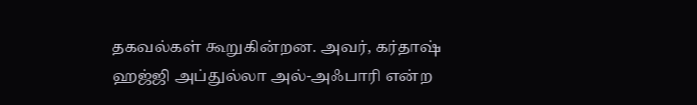தகவல்கள் கூறுகின்றன. அவர், கர்தாஷ் ஹஜ்ஜி அப்துல்லா அல்-அஃபாரி என்ற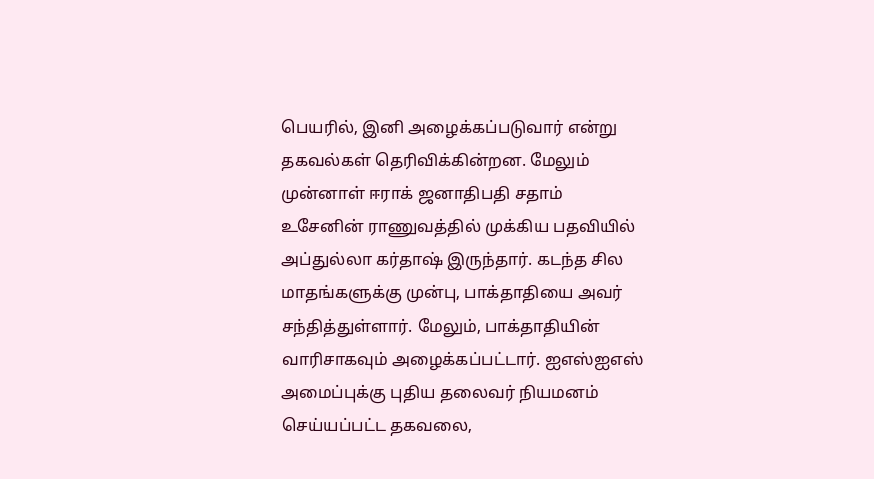பெயரில், இனி அழைக்கப்படுவார் என்று தகவல்கள் தெரிவிக்கின்றன. மேலும் முன்னாள் ஈராக் ஜனாதிபதி சதாம் உசேனின் ராணுவத்தில் முக்கிய பதவியில் அப்துல்லா கர்தாஷ் இருந்தார். கடந்த சில மாதங்களுக்கு முன்பு, பாக்தாதியை அவர் சந்தித்துள்ளார். மேலும், பாக்தாதியின் வாரிசாகவும் அழைக்கப்பட்டார். ஐஎஸ்ஐஎஸ் அமைப்புக்கு புதிய தலைவர் நியமனம் செய்யப்பட்ட தகவலை,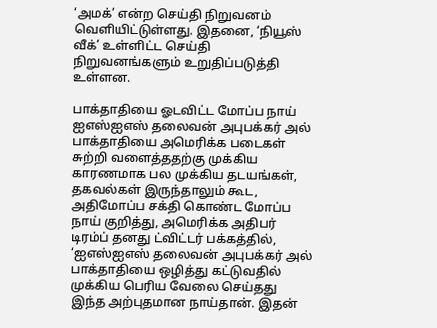‘அமக்’ என்ற செய்தி நிறுவனம் வெளியிட்டுள்ளது. இதனை, ‘நியூஸ் வீக்’ உள்ளிட்ட செய்தி நிறுவனங்களும் உறுதிப்படுத்தி உள்ளன.

பாக்தாதியை ஓடவிட்ட மோப்ப நாய்
ஐஎஸ்ஐஎஸ் தலைவன் அபுபக்கர் அல் பாக்தாதியை அமெரிக்க படைகள் சுற்றி வளைத்ததற்கு முக்கிய காரணமாக பல முக்கிய தடயங்கள், தகவல்கள் இருந்தாலும் கூட, அதிமோப்ப சக்தி கொண்ட மோப்ப நாய் குறித்து, அமெரிக்க அதிபர் டிரம்ப் தனது ட்விட்டர் பக்கத்தில், ‘ஐஎஸ்ஐஎஸ் தலைவன் அபுபக்கர் அல் பாக்தாதியை ஒழித்து கட்டுவதில் முக்கிய பெரிய வேலை செய்தது இந்த அற்புதமான நாய்தான். இதன்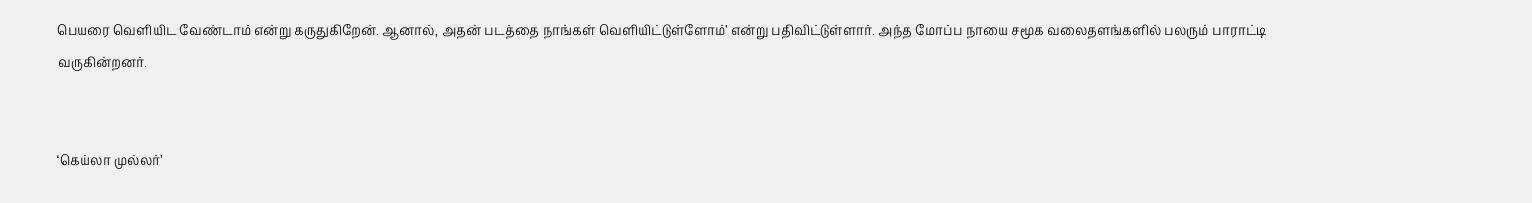பெயரை வெளியிட வேண்டாம் என்று கருதுகிறேன். ஆனால், அதன் படத்தை நாங்கள் வெளியிட்டுள்ளோம்’ என்று பதிவிட்டுள்ளார். அந்த மோப்ப நாயை சமூக வலைதளங்களில் பலரும் பாராட்டி வருகின்றனர்.


‘கெய்லா முல்லர்’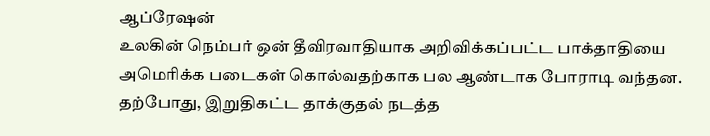ஆப்ரேஷன்
உலகின் நெம்பர் ஒன் தீவிரவாதியாக அறிவிக்கப்பட்ட பாக்தாதியை அமெரிக்க படைகள் கொல்வதற்காக பல ஆண்டாக போராடி வந்தன. தற்போது, இறுதிகட்ட தாக்குதல் நடத்த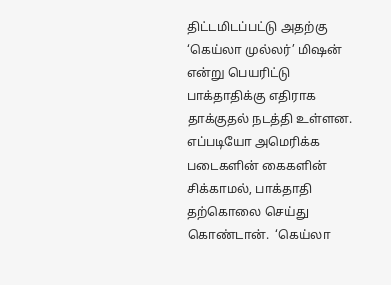திட்டமிடப்பட்டு அதற்கு ‘கெய்லா முல்லர்’ மிஷன் என்று பெயரிட்டு பாக்தாதிக்கு எதிராக தாக்குதல் நடத்தி உள்ளன. எப்படியோ அமெரிக்க படைகளின் கைகளின் சிக்காமல், பாக்தாதி தற்கொலை செய்து கொண்டான்.  ‘கெய்லா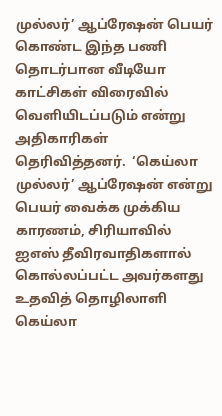முல்லர்’ ஆப்ரேஷன் பெயர் கொண்ட இந்த பணி தொடர்பான வீடியோ காட்சிகள் விரைவில் வெளியிடப்படும் என்று அதிகாரிகள் தெரிவித்தனர்.  ‘கெய்லா முல்லர்’ ஆப்ரேஷன் என்று பெயர் வைக்க முக்கிய காரணம், சிரியாவில் ஐஎஸ் தீவிரவாதிகளால் கொல்லப்பட்ட அவர்களது உதவித் தொழிலாளி கெய்லா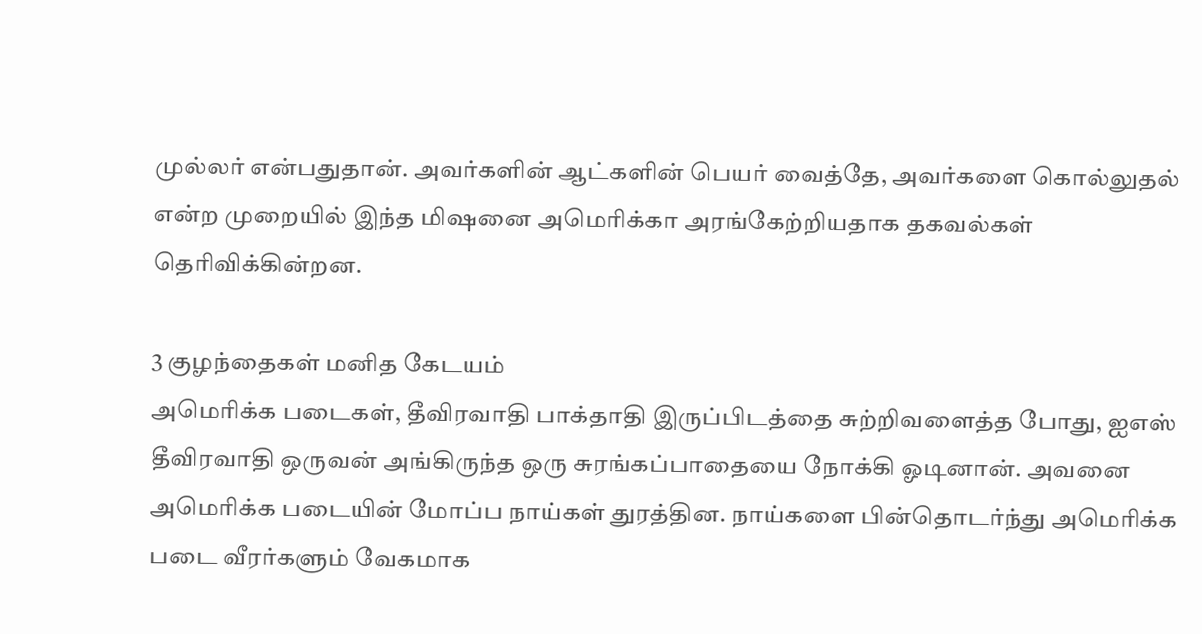முல்லர் என்பதுதான். அவர்களின் ஆட்களின் பெயர் வைத்தே, அவர்களை கொல்லுதல் என்ற முறையில் இந்த மிஷனை அமெரிக்கா அரங்கேற்றியதாக தகவல்கள் தெரிவிக்கின்றன.

3 குழந்தைகள் மனித கேடயம்
அமெரிக்க படைகள், தீவிரவாதி பாக்தாதி இருப்பிடத்தை சுற்றிவளைத்த போது, ஐஎஸ் தீவிரவாதி ஒருவன் அங்கிருந்த ஒரு சுரங்கப்பாதையை நோக்கி ஓடினான். அவனை அமெரிக்க படையின் மோப்ப நாய்கள் துரத்தின. நாய்களை பின்தொடர்ந்து அமெரிக்க படை வீரர்களும் வேகமாக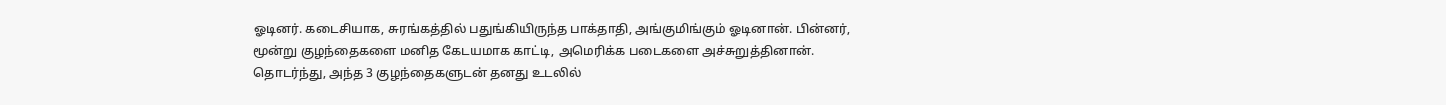ஓடினர். கடைசியாக, சுரங்கத்தில் பதுங்கியிருந்த பாக்தாதி, அங்குமிங்கும் ஓடினான். பின்னர், மூன்று குழந்தைகளை மனித கேடயமாக காட்டி, அமெரிக்க படைகளை அச்சுறுத்தினான். தொடர்ந்து, அந்த 3 குழந்தைகளுடன் தனது உடலில்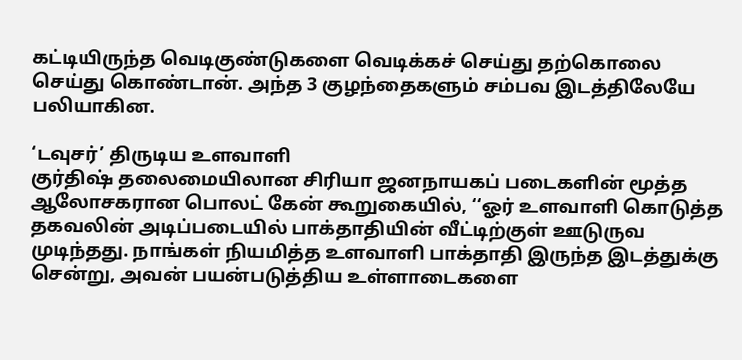கட்டியிருந்த வெடிகுண்டுகளை வெடிக்கச் செய்து தற்கொலை செய்து கொண்டான். அந்த 3 குழந்தைகளும் சம்பவ இடத்திலேயே பலியாகின.

‘டவுசர்’ திருடிய உளவாளி
குர்திஷ் தலைமையிலான சிரியா ஜனநாயகப் படைகளின் மூத்த ஆலோசகரான பொலட் கேன் கூறுகையில், ‘‘ஓர் உளவாளி கொடுத்த தகவலின் அடிப்படையில் பாக்தாதியின் வீட்டிற்குள் ஊடுருவ முடிந்தது. நாங்கள் நியமித்த உளவாளி பாக்தாதி இருந்த இடத்துக்கு சென்று, அவன் பயன்படுத்திய உள்ளாடைகளை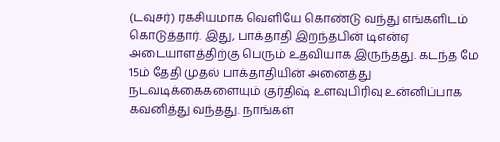(டவுசர்) ரகசியமாக வெளியே கொண்டு வந்து எங்களிடம் கொடுத்தார். இது, பாக்தாதி இறந்தபின் டிஎன்ஏ அடையாளத்திற்கு பெரும் உதவியாக இருந்தது. கடந்த மே 15ம் தேதி முதல் பாக்தாதியின் அனைத்து நடவடிக்கைகளையும் குர்திஷ் உளவுபிரிவு உன்னிப்பாக கவனித்து வந்தது. நாங்கள்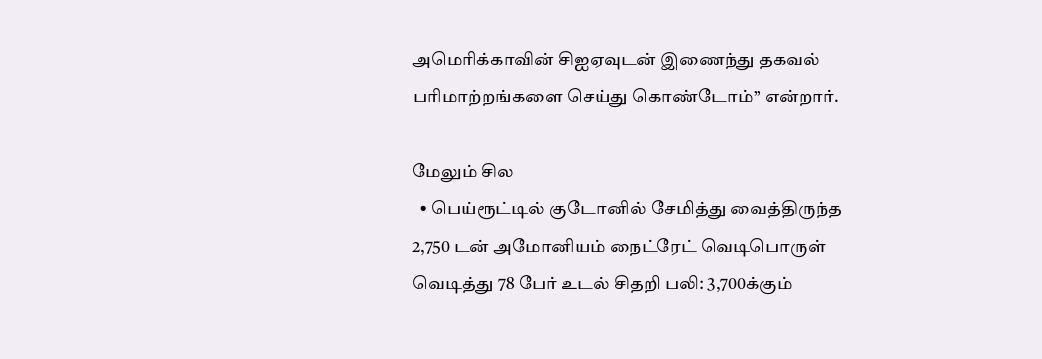அமெரிக்காவின் சிஐஏவுடன் இணைந்து தகவல் பரிமாற்றங்களை செய்து கொண்டோம்’’ என்றார்.

மேலும் சில
  • பெய்ரூட்டில் குடோனில் சேமித்து வைத்திருந்த 2,750 டன் அமோனியம் நைட்ரேட் வெடிபொருள் வெடித்து 78 பேர் உடல் சிதறி பலி: 3,700க்கும்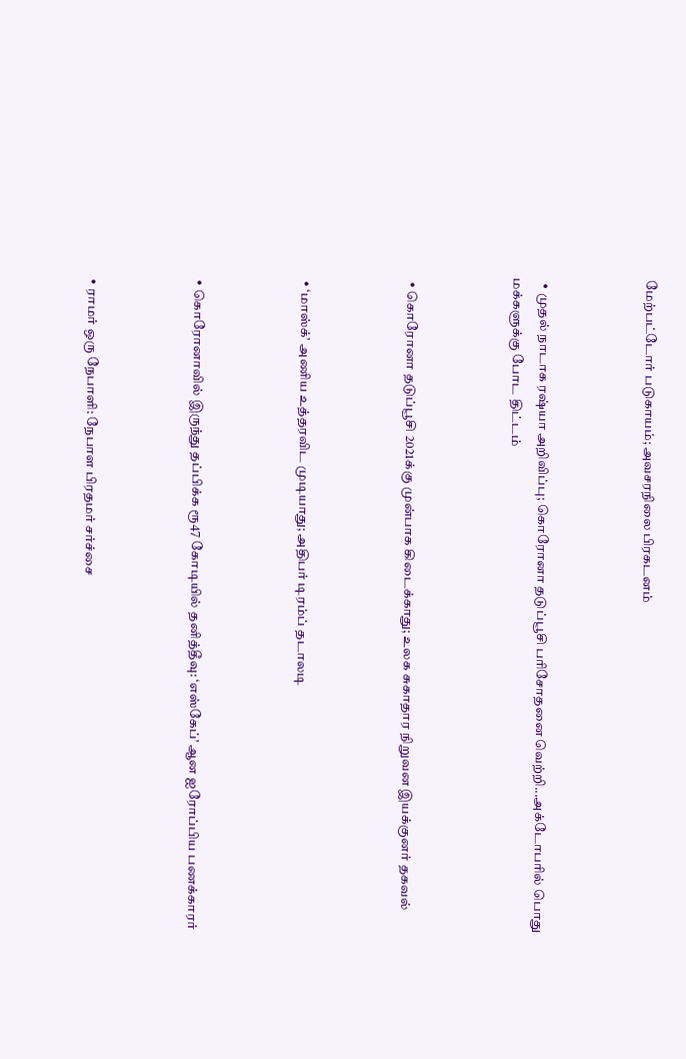மேற்பட்டோர் படுகாயம்; அவசரநிலை பிரகடனம்



  • முதல் நாடாக ரஷ்யா அறிவிப்பு; கொரோனா தடுப்பூசி பரிசோதனை வெற்றி...அக்டோபரில் பொது மக்களுக்கு போட திட்டம்



  • கொரோனா தடுப்பூசி 2021க்கு முன்பாக கிடைக்காது; உலக சுகாதார நிறுவன இயக்குனர் தகவல்



  • ‘மாஸ்க்’ அணிய உத்தரவிட முடியாது; அதிபர் டிரம்ப் தடாலடி



  • கொரோனாவில் இருந்து தப்பிக்க ரூ47 கோடியில் தனித்தீவு: ‘எஸ்கேப்’ ஆன ஐரோப்பிய பணக்காரர்



  • ராமர் ஒரு நேபாளி: நேபாள பிரதமர் சர்ச்சை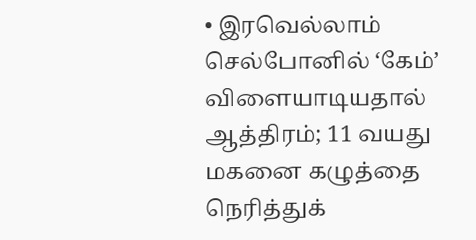• இரவெல்லாம் செல்போனில் ‘கேம்’ விளையாடியதால் ஆத்திரம்; 11 வயது மகனை கழுத்தை நெரித்துக்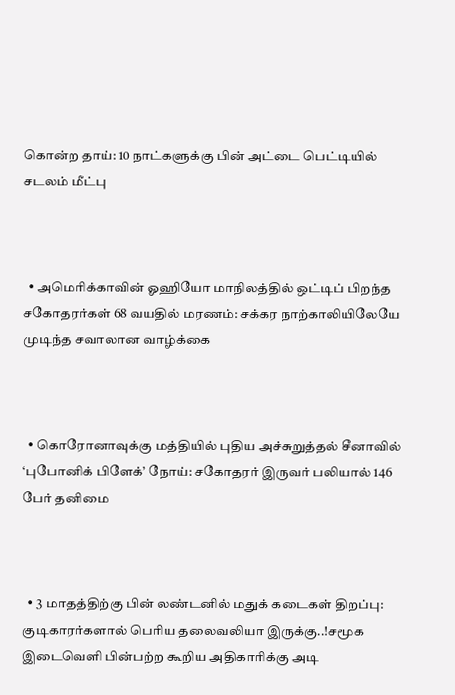கொன்ற தாய்: 10 நாட்களுக்கு பின் அட்டை பெட்டியில் சடலம் மீட்பு



  • அமெரிக்காவின் ஓஹியோ மாநிலத்தில் ஒட்டிப் பிறந்த சகோதரர்கள் 68 வயதில் மரணம்: சக்கர நாற்காலியிலேயே முடிந்த சவாலான வாழ்க்கை



  • கொரோனாவுக்கு மத்தியில் புதிய அச்சுறுத்தல் சீனாவில் ‘புபோனிக் பிளேக்’ நோய்: சகோதரர் இருவர் பலியால் 146 பேர் தனிமை



  • 3 மாதத்திற்கு பின் லண்டனில் மதுக் கடைகள் திறப்பு: குடிகாரர்களால் பெரிய தலைவலியா இருக்கு..!சமூக இடைவெளி பின்பற்ற கூறிய அதிகாரிக்கு அடி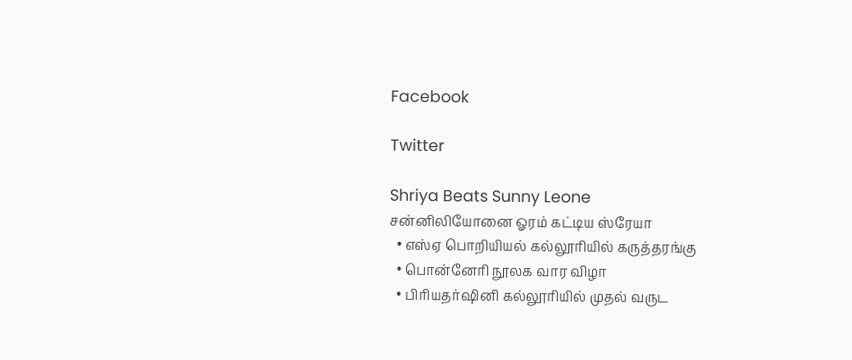Facebook

Twitter

Shriya Beats Sunny Leone
சன்னிலியோனை ஓரம் கட்டிய ஸ்ரேயா
  • எஸ்ஏ பொறியியல் கல்லூரியில் கருத்தரங்கு
  • பொன்னேரி நூலக வார விழா
  • பிரியதர்ஷினி கல்லூரியில் முதல் வருட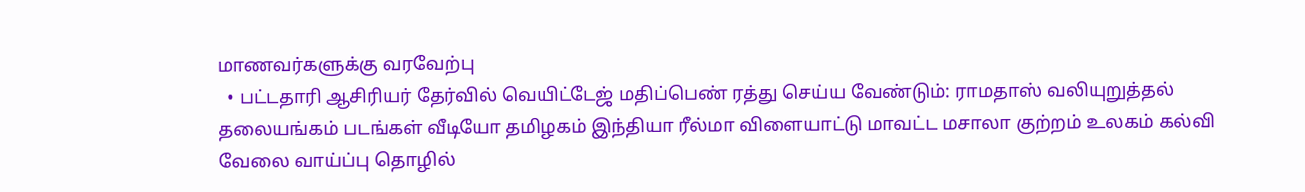மாணவர்களுக்கு வரவேற்பு
  • பட்டதாரி ஆசிரியர் தேர்வில் வெயிட்டேஜ் மதிப்பெண் ரத்து செய்ய வேண்டும்: ராமதாஸ் வலியுறுத்தல்
தலையங்கம் படங்கள் வீடியோ தமிழகம் இந்தியா ரீல்மா விளையாட்டு மாவட்ட மசாலா குற்றம் உலகம் கல்வி வேலை வாய்ப்பு தொழில்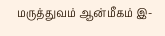மருத்துவம் ஆன்மீகம் இ-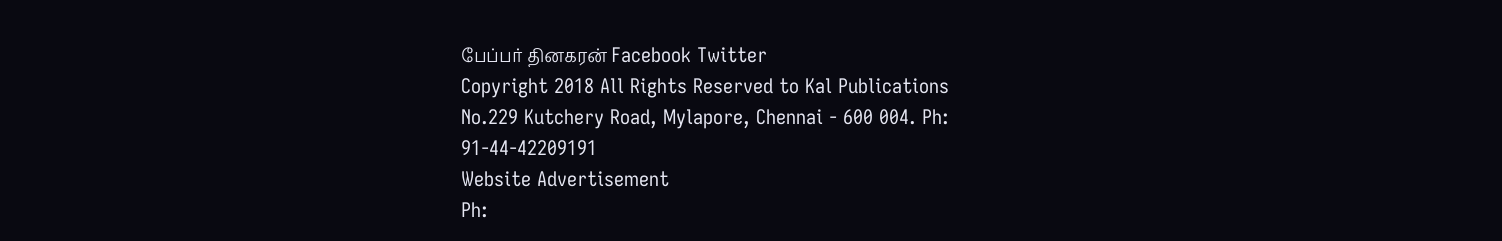பேப்பர் தினகரன் Facebook Twitter
Copyright 2018 All Rights Reserved to Kal Publications
No.229 Kutchery Road, Mylapore, Chennai - 600 004. Ph: 91-44-42209191
Website Advertisement
Ph: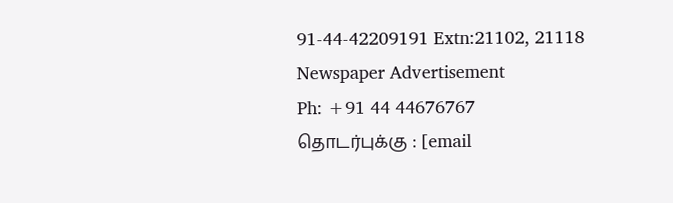91-44-42209191 Extn:21102, 21118
Newspaper Advertisement
Ph: +91 44 44676767
தொடர்புக்கு : [email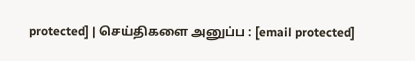protected] | செய்திகளை அனுப்ப : [email protected]